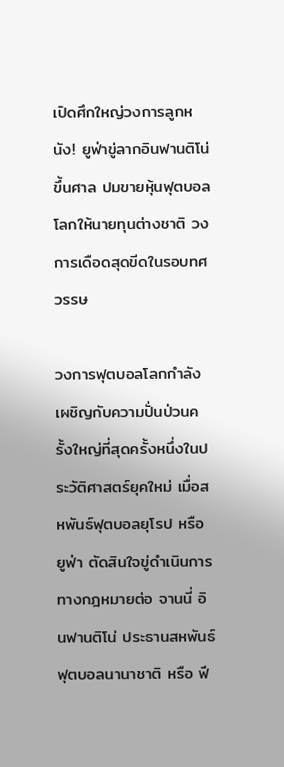เปิดศึกใหญ่วงการลูกหนัง! ยูฟ่าขู่ลากอินฟานติโน่ขึ้นศาล ปมขายหุ้นฟุตบอลโลกให้นายทุนต่างชาติ วงการเดือดสุดขีดในรอบทศวรรษ

วงการฟุตบอลโลกกำลังเผชิญกับความปั่นป่วนครั้งใหญ่ที่สุดครั้งหนึ่งในประวัติศาสตร์ยุคใหม่ เมื่อสหพันธ์ฟุตบอลยุโรป หรือ ยูฟ่า ตัดสินใจขู่ดำเนินการทางกฎหมายต่อ จานนี่ อินฟานติโน่ ประธานสหพันธ์ฟุตบอลนานาชาติ หรือ ฟี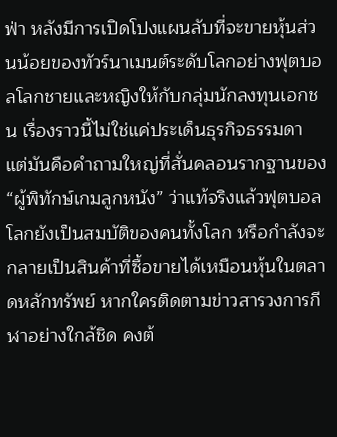ฟ่า หลังมีการเปิดโปงแผนลับที่จะขายหุ้นส่วนน้อยของทัวร์นาเมนต์ระดับโลกอย่างฟุตบอลโลกชายและหญิงให้กับกลุ่มนักลงทุนเอกชน เรื่องราวนี้ไม่ใช่แค่ประเด็นธุรกิจธรรมดา แต่มันคือคำถามใหญ่ที่สั่นคลอนรากฐานของ “ผู้พิทักษ์เกมลูกหนัง” ว่าแท้จริงแล้วฟุตบอลโลกยังเป็นสมบัติของคนทั้งโลก หรือกำลังจะกลายเป็นสินค้าที่ซื้อขายได้เหมือนหุ้นในตลาดหลักทรัพย์ หากใครติดตามข่าวสารวงการกีฬาอย่างใกล้ชิด คงต้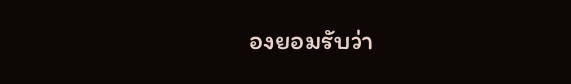องยอมรับว่า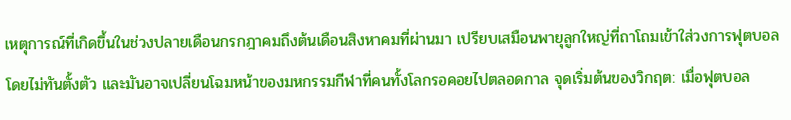เหตุการณ์ที่เกิดขึ้นในช่วงปลายเดือนกรกฎาคมถึงต้นเดือนสิงหาคมที่ผ่านมา เปรียบเสมือนพายุลูกใหญ่ที่ถาโถมเข้าใส่วงการฟุตบอลโดยไม่ทันตั้งตัว และมันอาจเปลี่ยนโฉมหน้าของมหกรรมกีฬาที่คนทั้งโลกรอคอยไปตลอดกาล จุดเริ่มต้นของวิกฤต: เมื่อฟุตบอล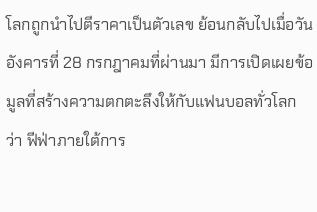โลกถูกนำไปตีราคาเป็นตัวเลข ย้อนกลับไปเมื่อวันอังคารที่ 28 กรกฎาคมที่ผ่านมา มีการเปิดเผยข้อมูลที่สร้างความตกตะลึงให้กับแฟนบอลทั่วโลกว่า ฟีฟ่าภายใต้การ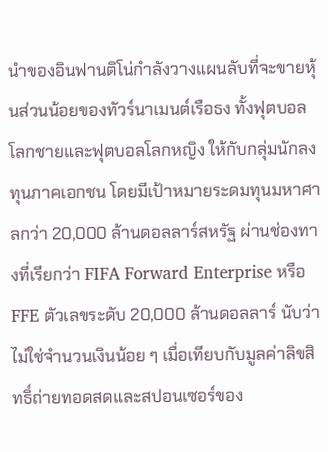นำของอินฟานติโน่กำลังวางแผนลับที่จะขายหุ้นส่วนน้อยของทัวร์นาเมนต์เรือธง ทั้งฟุตบอลโลกชายและฟุตบอลโลกหญิง ให้กับกลุ่มนักลงทุนภาคเอกชน โดยมีเป้าหมายระดมทุนมหาศาลกว่า 20,000 ล้านดอลลาร์สหรัฐ ผ่านช่องทางที่เรียกว่า FIFA Forward Enterprise หรือ FFE ตัวเลขระดับ 20,000 ล้านดอลลาร์ นับว่าไม่ใช่จำนวนเงินน้อย ๆ เมื่อเทียบกับมูลค่าลิขสิทธิ์ถ่ายทอดสดและสปอนเซอร์ของ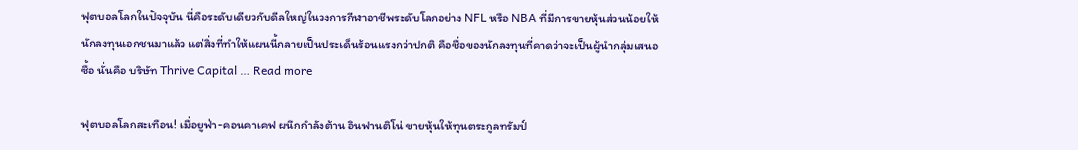ฟุตบอลโลกในปัจจุบัน นี่คือระดับเดียวกับดีลใหญ่ในวงการกีฬาอาชีพระดับโลกอย่าง NFL หรือ NBA ที่มีการขายหุ้นส่วนน้อยให้นักลงทุนเอกชนมาแล้ว แต่สิ่งที่ทำให้แผนนี้กลายเป็นประเด็นร้อนแรงกว่าปกติ คือชื่อของนักลงทุนที่คาดว่าจะเป็นผู้นำกลุ่มเสนอซื้อ นั่นคือ บริษัท Thrive Capital … Read more

ฟุตบอลโลกสะเทือน! เมื่อยูฟ่า-คอนคาเคฟ ผนึกกำลังต้าน อินฟานติโน่ ขายหุ้นให้ทุนตระกูลทรัมป์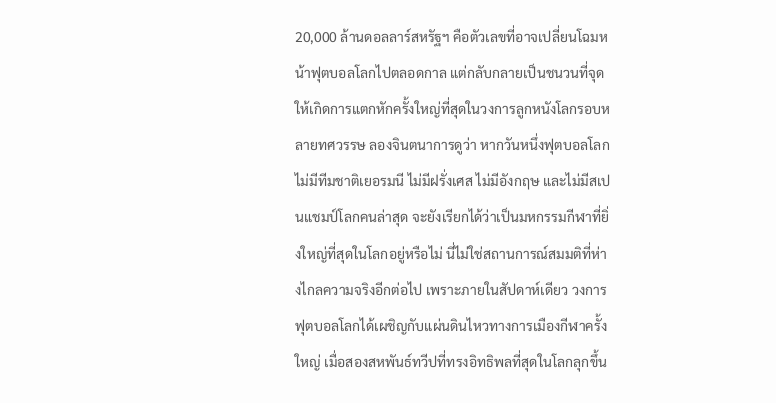20,000 ล้านดอลลาร์สหรัฐฯ คือตัวเลขที่อาจเปลี่ยนโฉมหน้าฟุตบอลโลกไปตลอดกาล แต่กลับกลายเป็นชนวนที่จุดให้เกิดการแตกหักครั้งใหญ่ที่สุดในวงการลูกหนังโลกรอบหลายทศวรรษ ลองจินตนาการดูว่า หากวันหนึ่งฟุตบอลโลกไม่มีทีมชาติเยอรมนี ไม่มีฝรั่งเศส ไม่มีอังกฤษ และไม่มีสเปนแชมป์โลกคนล่าสุด จะยังเรียกได้ว่าเป็นมหกรรมกีฬาที่ยิ่งใหญ่ที่สุดในโลกอยู่หรือไม่ นี่ไม่ใช่สถานการณ์สมมติที่ห่างไกลความจริงอีกต่อไป เพราะภายในสัปดาห์เดียว วงการฟุตบอลโลกได้เผชิญกับแผ่นดินไหวทางการเมืองกีฬาครั้งใหญ่ เมื่อสองสหพันธ์ทวีปที่ทรงอิทธิพลที่สุดในโลกลุกขึ้น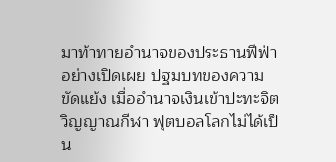มาท้าทายอำนาจของประธานฟีฟ่าอย่างเปิดเผย ปฐมบทของความขัดแย้ง เมื่ออำนาจเงินเข้าปะทะจิตวิญญาณกีฬา ฟุตบอลโลกไม่ได้เป็น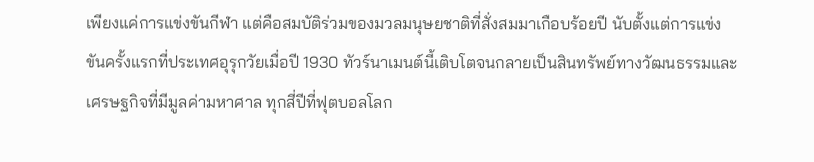เพียงแค่การแข่งขันกีฬา แต่คือสมบัติร่วมของมวลมนุษยชาติที่สั่งสมมาเกือบร้อยปี นับตั้งแต่การแข่งขันครั้งแรกที่ประเทศอุรุกวัยเมื่อปี 1930 ทัวร์นาเมนต์นี้เติบโตจนกลายเป็นสินทรัพย์ทางวัฒนธรรมและเศรษฐกิจที่มีมูลค่ามหาศาล ทุกสี่ปีที่ฟุตบอลโลก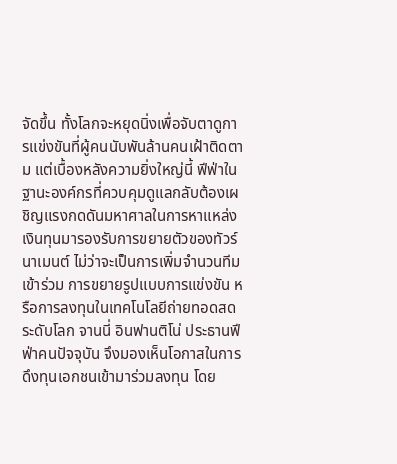จัดขึ้น ทั้งโลกจะหยุดนิ่งเพื่อจับตาดูการแข่งขันที่ผู้คนนับพันล้านคนเฝ้าติดตาม แต่เบื้องหลังความยิ่งใหญ่นี้ ฟีฟ่าในฐานะองค์กรที่ควบคุมดูแลกลับต้องเผชิญแรงกดดันมหาศาลในการหาแหล่งเงินทุนมารองรับการขยายตัวของทัวร์นาเมนต์ ไม่ว่าจะเป็นการเพิ่มจำนวนทีมเข้าร่วม การขยายรูปแบบการแข่งขัน หรือการลงทุนในเทคโนโลยีถ่ายทอดสดระดับโลก จานนี่ อินฟานติโน่ ประธานฟีฟ่าคนปัจจุบัน จึงมองเห็นโอกาสในการดึงทุนเอกชนเข้ามาร่วมลงทุน โดย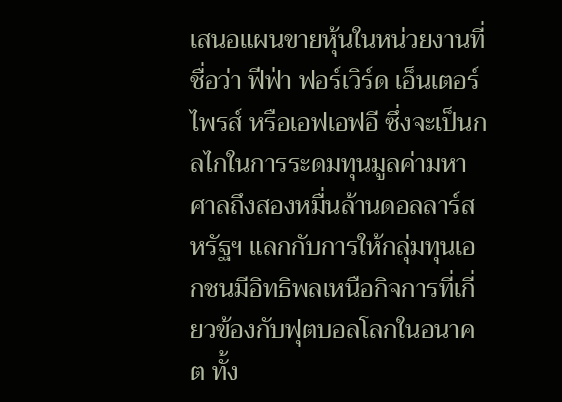เสนอแผนขายหุ้นในหน่วยงานที่ชื่อว่า ฟีฟ่า ฟอร์เวิร์ด เอ็นเตอร์ไพรส์ หรือเอฟเอฟอี ซึ่งจะเป็นกลไกในการระดมทุนมูลค่ามหาศาลถึงสองหมื่นล้านดอลลาร์สหรัฐฯ แลกกับการให้กลุ่มทุนเอกชนมีอิทธิพลเหนือกิจการที่เกี่ยวข้องกับฟุตบอลโลกในอนาคต ทั้ง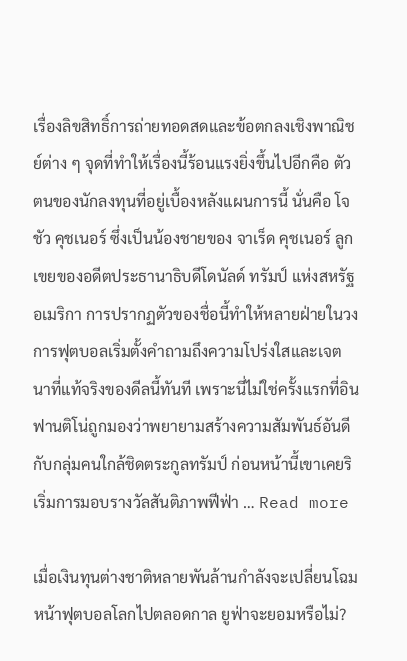เรื่องลิขสิทธิ์การถ่ายทอดสดและข้อตกลงเชิงพาณิชย์ต่าง ๆ จุดที่ทำให้เรื่องนี้ร้อนแรงยิ่งขึ้นไปอีกคือ ตัวตนของนักลงทุนที่อยู่เบื้องหลังแผนการนี้ นั่นคือ โจชัว คุชเนอร์ ซึ่งเป็นน้องชายของ จาเร็ด คุชเนอร์ ลูกเขยของอดีตประธานาธิบดีโดนัลด์ ทรัมป์ แห่งสหรัฐอเมริกา การปรากฏตัวของชื่อนี้ทำให้หลายฝ่ายในวงการฟุตบอลเริ่มตั้งคำถามถึงความโปร่งใสและเจตนาที่แท้จริงของดีลนี้ทันที เพราะนี่ไม่ใช่ครั้งแรกที่อินฟานติโน่ถูกมองว่าพยายามสร้างความสัมพันธ์อันดีกับกลุ่มคนใกล้ชิดตระกูลทรัมป์ ก่อนหน้านี้เขาเคยริเริ่มการมอบรางวัลสันติภาพฟีฟ่า … Read more

เมื่อเงินทุนต่างชาติหลายพันล้านกำลังจะเปลี่ยนโฉมหน้าฟุตบอลโลกไปตลอดกาล ยูฟ่าจะยอมหรือไม่?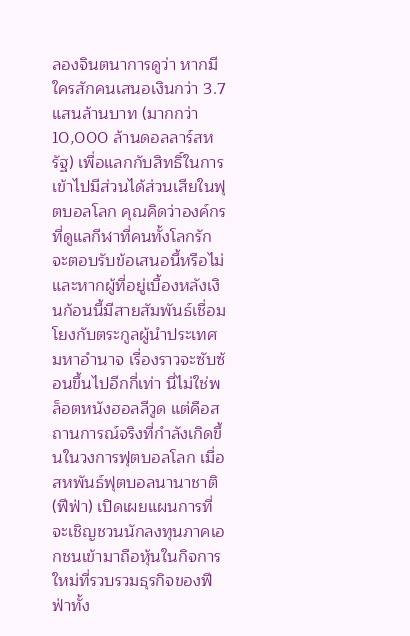ลองจินตนาการดูว่า หากมีใครสักคนเสนอเงินกว่า 3.7 แสนล้านบาท (มากกว่า 10,000 ล้านดอลลาร์สหรัฐ) เพื่อแลกกับสิทธิ์ในการเข้าไปมีส่วนได้ส่วนเสียในฟุตบอลโลก คุณคิดว่าองค์กรที่ดูแลกีฬาที่คนทั้งโลกรักจะตอบรับข้อเสนอนี้หรือไม่ และหากผู้ที่อยู่เบื้องหลังเงินก้อนนี้มีสายสัมพันธ์เชื่อมโยงกับตระกูลผู้นำประเทศมหาอำนาจ เรื่องราวจะซับซ้อนขึ้นไปอีกกี่เท่า นี่ไม่ใช่พล็อตหนังฮอลลีวูด แต่คือสถานการณ์จริงที่กำลังเกิดขึ้นในวงการฟุตบอลโลก เมื่อ สหพันธ์ฟุตบอลนานาชาติ (ฟีฟ่า) เปิดเผยแผนการที่จะเชิญชวนนักลงทุนภาคเอกชนเข้ามาถือหุ้นในกิจการใหม่ที่รวบรวมธุรกิจของฟีฟ่าทั้ง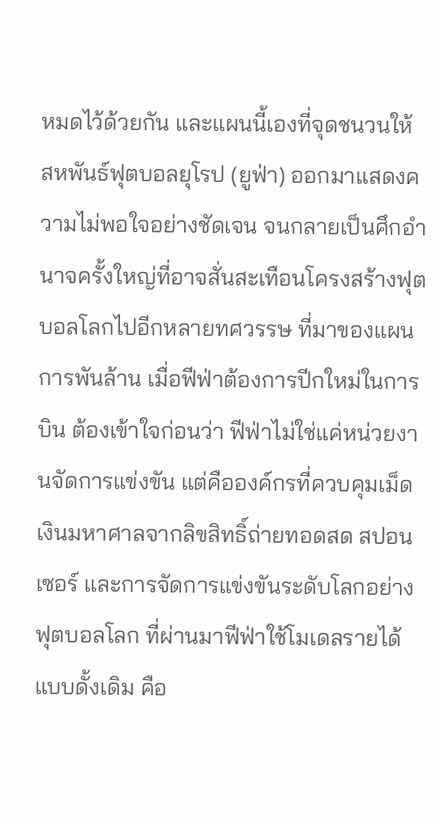หมดไว้ด้วยกัน และแผนนี้เองที่จุดชนวนให้ สหพันธ์ฟุตบอลยุโรป (ยูฟ่า) ออกมาแสดงความไม่พอใจอย่างชัดเจน จนกลายเป็นศึกอำนาจครั้งใหญ่ที่อาจสั่นสะเทือนโครงสร้างฟุตบอลโลกไปอีกหลายทศวรรษ ที่มาของแผนการพันล้าน เมื่อฟีฟ่าต้องการปีกใหม่ในการบิน ต้องเข้าใจก่อนว่า ฟีฟ่าไม่ใช่แค่หน่วยงานจัดการแข่งขัน แต่คือองค์กรที่ควบคุมเม็ดเงินมหาศาลจากลิขสิทธิ์ถ่ายทอดสด สปอนเซอร์ และการจัดการแข่งขันระดับโลกอย่างฟุตบอลโลก ที่ผ่านมาฟีฟ่าใช้โมเดลรายได้แบบดั้งเดิม คือ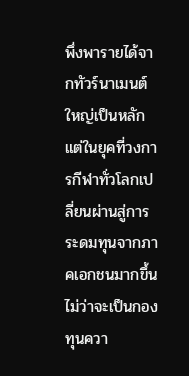พึ่งพารายได้จากทัวร์นาเมนต์ใหญ่เป็นหลัก แต่ในยุคที่วงการกีฬาทั่วโลกเปลี่ยนผ่านสู่การระดมทุนจากภาคเอกชนมากขึ้น ไม่ว่าจะเป็นกองทุนควา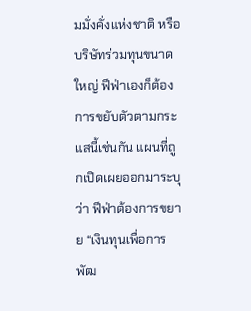มมั่งคั่งแห่งชาติ หรือบริษัทร่วมทุนขนาดใหญ่ ฟีฟ่าเองก็ต้องการขยับตัวตามกระแสนี้เช่นกัน แผนที่ถูกเปิดเผยออกมาระบุว่า ฟีฟ่าต้องการขยาย “เงินทุนเพื่อการพัฒ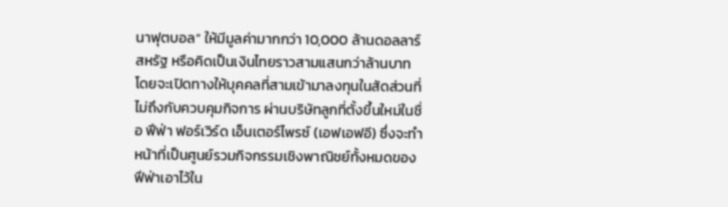นาฟุตบอล” ให้มีมูลค่ามากกว่า 10,000 ล้านดอลลาร์สหรัฐ หรือคิดเป็นเงินไทยราวสามแสนกว่าล้านบาท โดยจะเปิดทางให้บุคคลที่สามเข้ามาลงทุนในสัดส่วนที่ไม่ถึงกับควบคุมกิจการ ผ่านบริษัทลูกที่ตั้งขึ้นใหม่ในชื่อ ฟีฟ่า ฟอร์เวิร์ด เอ็นเตอร์ไพรซ์ (เอฟเอฟอี) ซึ่งจะทำหน้าที่เป็นศูนย์รวมกิจกรรมเชิงพาณิชย์ทั้งหมดของฟีฟ่าเอาไว้ใน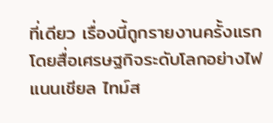ที่เดียว เรื่องนี้ถูกรายงานครั้งแรกโดยสื่อเศรษฐกิจระดับโลกอย่างไฟแนนเชียล ไทม์ส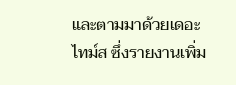และตามมาด้วยเดอะ ไทม์ส ซึ่งรายงานเพิ่ม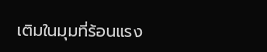เติมในมุมที่ร้อนแรง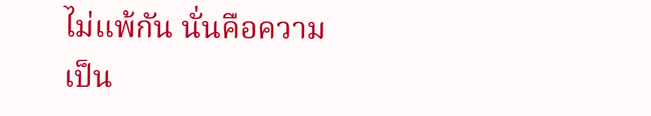ไม่แพ้กัน นั่นคือความเป็น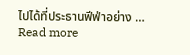ไปได้ที่ประธานฟีฟ่าอย่าง … Read more